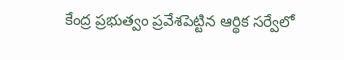కేంద్ర ప్రభుత్వం ప్రవేశపెట్టిన ఆర్థిక సర్వేలో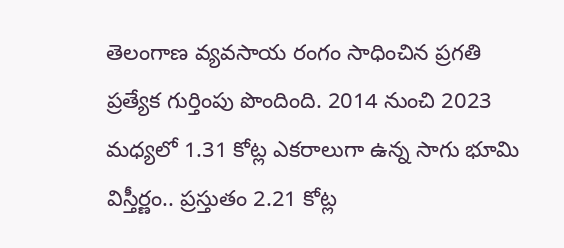తెలంగాణ వ్యవసాయ రంగం సాధించిన ప్రగతి ప్రత్యేక గుర్తింపు పొందింది. 2014 నుంచి 2023 మధ్యలో 1.31 కోట్ల ఎకరాలుగా ఉన్న సాగు భూమి విస్తీర్ణం.. ప్రస్తుతం 2.21 కోట్ల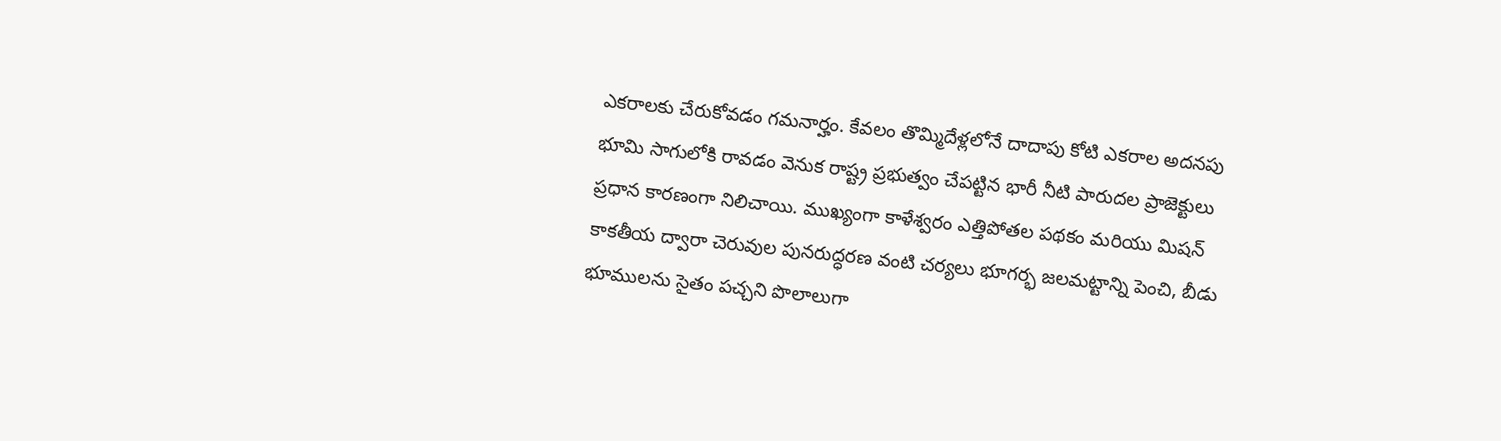ఎకరాలకు చేరుకోవడం గమనార్హం. కేవలం తొమ్మిదేళ్లలోనే దాదాపు కోటి ఎకరాల అదనపు భూమి సాగులోకి రావడం వెనుక రాష్ట్ర ప్రభుత్వం చేపట్టిన భారీ నీటి పారుదల ప్రాజెక్టులు ప్రధాన కారణంగా నిలిచాయి. ముఖ్యంగా కాళేశ్వరం ఎత్తిపోతల పథకం మరియు మిషన్ కాకతీయ ద్వారా చెరువుల పునరుద్ధరణ వంటి చర్యలు భూగర్భ జలమట్టాన్ని పెంచి, బీడు భూములను సైతం పచ్చని పొలాలుగా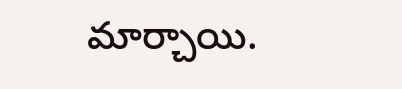మార్చాయి.